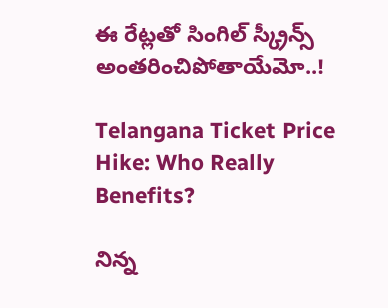ఈ రేట్లతో సింగిల్ స్క్రీన్స్ అంతరించిపోతాయేమో..!

Telangana Ticket Price Hike: Who Really Benefits?

నిన్న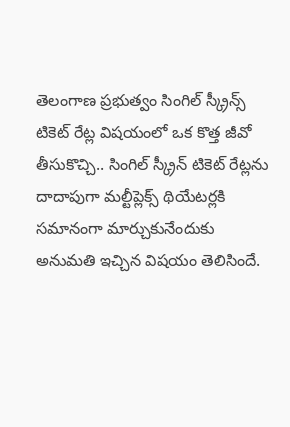తెలంగాణ ప్రభుత్వం సింగిల్ స్క్రీన్స్ టికెట్ రేట్ల విషయంలో ఒక కొత్త జీవో తీసుకొచ్చి.. సింగిల్ స్క్రీన్ టికెట్ రేట్లను దాదాపుగా మల్టీప్లెక్స్ థియేటర్లకి సమానంగా మార్చుకునేందుకు అనుమతి ఇచ్చిన విషయం తెలిసిందే.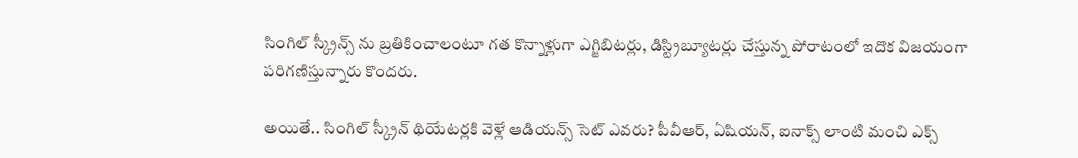సింగిల్ స్క్రీన్స్ ను బ్రతికించాలంటూ గత కొన్నాళ్లుగా ఎగ్జిబిటర్లు, డిస్ట్రిబ్యూటర్లు చేస్తున్న పోరాటంలో ఇదొక విజయంగా పరిగణిస్తున్నారు కొందరు.

అయితే.. సింగిల్ స్క్రీన్ థియేటర్లకి వెళ్లే ఆడియన్స్ సెట్ ఎవరు? పీవీఆర్, ఏషియన్, ఐనాక్స్ లాంటి మంచి ఎక్స్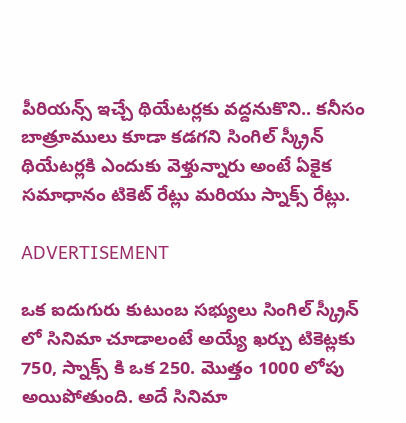పీరియన్స్ ఇచ్చే థియేటర్లకు వద్దనుకొని.. కనీసం బాత్రూములు కూడా కడగని సింగిల్ స్క్రీన్ థియేటర్లకి ఎందుకు వెళ్తున్నారు అంటే ఏకైక సమాధానం టికెట్ రేట్లు మరియు స్నాక్స్ రేట్లు.

ADVERTISEMENT

ఒక ఐదుగురు కుటుంబ సభ్యులు సింగిల్ స్క్రీన్ లో సినిమా చూడాలంటే అయ్యే ఖర్చు టికెట్లకు 750, స్నాక్స్ కి ఒక 250. మొత్తం 1000 లోపు అయిపోతుంది. అదే సినిమా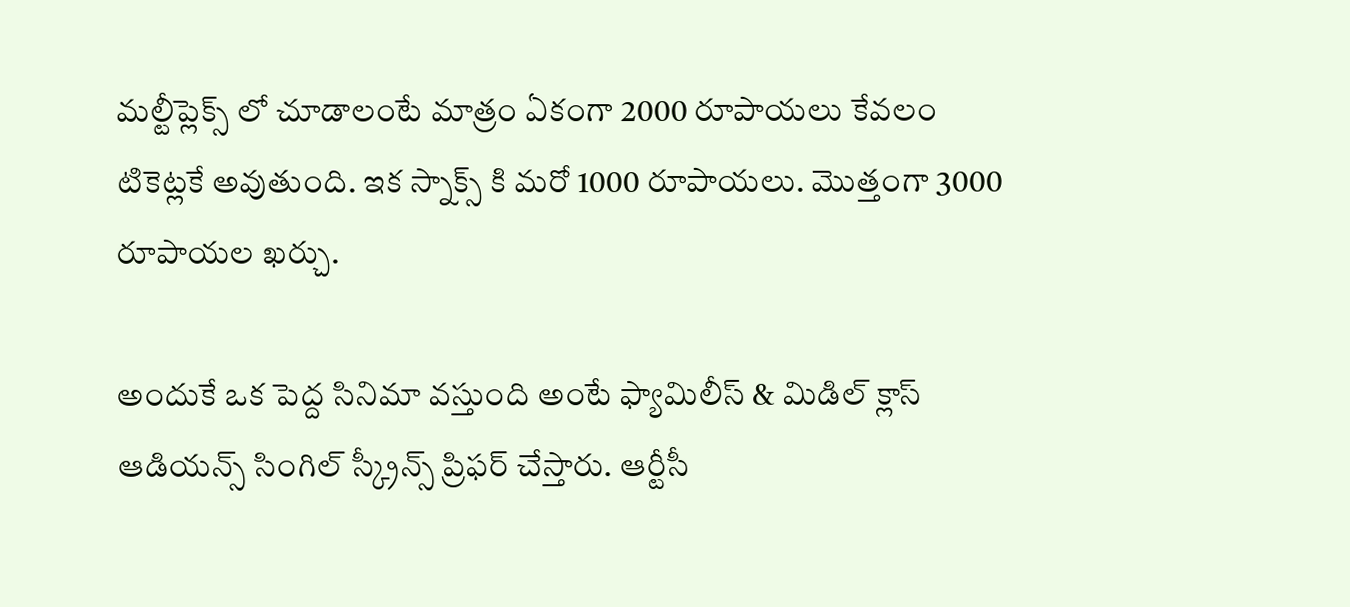మల్టీప్లెక్స్ లో చూడాలంటే మాత్రం ఏకంగా 2000 రూపాయలు కేవలం టికెట్లకే అవుతుంది. ఇక స్నాక్స్ కి మరో 1000 రూపాయలు. మొత్తంగా 3000 రూపాయల ఖర్చు.

అందుకే ఒక పెద్ద సినిమా వస్తుంది అంటే ఫ్యామిలీస్ & మిడిల్ క్లాస్ ఆడియన్స్ సింగిల్ స్క్రీన్స్ ప్రిఫర్ చేస్తారు. ఆర్టీసీ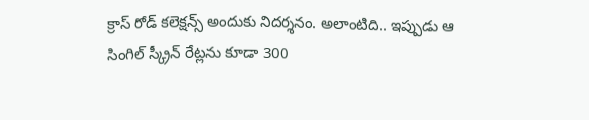క్రాస్ రోడ్ కలెక్షన్స్ అందుకు నిదర్శనం. అలాంటిది.. ఇప్పుడు ఆ సింగిల్ స్క్రీన్ రేట్లను కూడా 300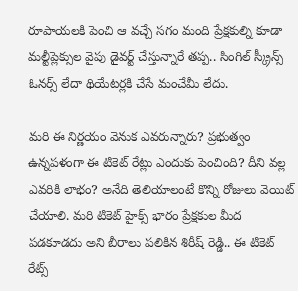రూపాయలకి పెంచి ఆ వచ్చే సగం మంది ప్రేక్షకుల్ని కూడా మల్టీప్లెక్సుల వైపు డైవర్ట్ చేస్తున్నారే తప్ప.. సింగిల్ స్క్రీన్స్ ఓనర్స్ లేదా థియేటర్లకి చేసే మంచేమీ లేదు.

మరి ఈ నిర్ణయం వెనుక ఎవరున్నారు? ప్రభుత్వం ఉన్నపళంగా ఈ టికెట్ రేట్లు ఎందుకు పెంచింది? దీని వల్ల ఎవరికి లాభం? అనేది తెలియాలంటే కొన్ని రోజులు వెయిట్ చేయాలి. మరి టికెట్ హైక్స్ భారం ప్రేక్షకుల మీద పడకూడదు అని బీరాలు పలికిన శిరీష్ రెడ్డి.. ఈ టికెట్ రేట్స్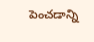పెంచడాన్ని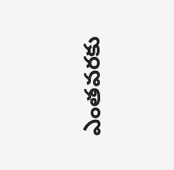ఎంతవరకు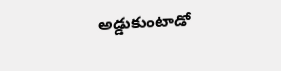అడ్డుకుంటాడో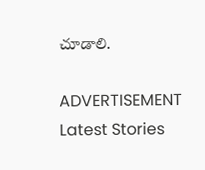చూడాలి.

ADVERTISEMENT
Latest Stories